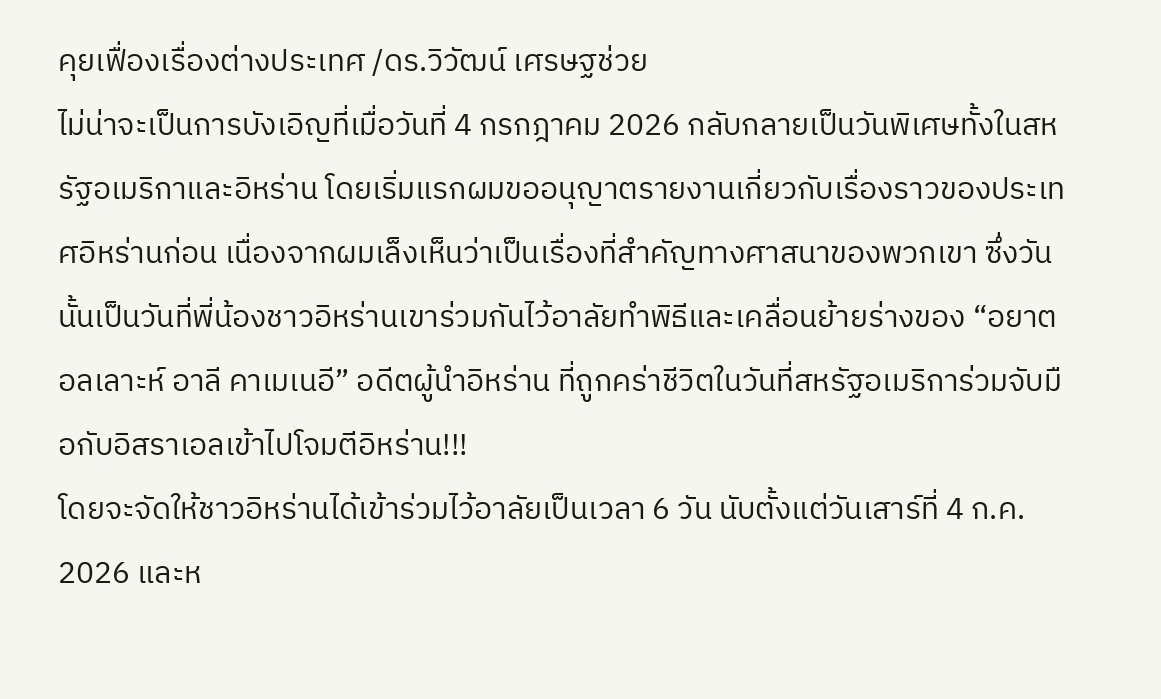คุยเฟื่องเรื่องต่างประเทศ /ดร.วิวัฒน์ เศรษฐช่วย
ไม่น่าจะเป็นการบังเอิญที่เมื่อวันที่ 4 กรกฎาคม 2026 กลับกลายเป็นวันพิเศษทั้งในสหรัฐอเมริกาและอิหร่าน โดยเริ่มแรกผมขออนุญาตรายงานเกี่ยวกับเรื่องราวของประเทศอิหร่านก่อน เนื่องจากผมเล็งเห็นว่าเป็นเรื่องที่สำคัญทางศาสนาของพวกเขา ซึ่งวันนั้นเป็นวันที่พี่น้องชาวอิหร่านเขาร่วมกันไว้อาลัยทำพิธีและเคลื่อนย้ายร่างของ “อยาตอลเลาะห์ อาลี คาเมเนอี” อดีตผู้นำอิหร่าน ที่ถูกคร่าชีวิตในวันที่สหรัฐอเมริการ่วมจับมือกับอิสราเอลเข้าไปโจมตีอิหร่าน!!!
โดยจะจัดให้ชาวอิหร่านได้เข้าร่วมไว้อาลัยเป็นเวลา 6 วัน นับตั้งแต่วันเสาร์ที่ 4 ก.ค. 2026 และห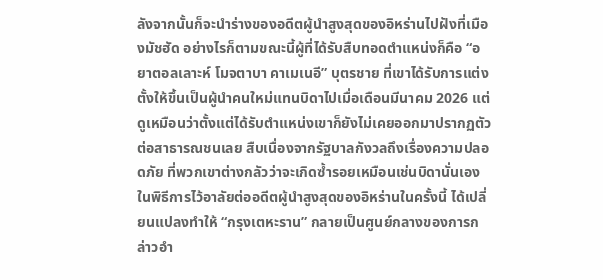ลังจากนั้นก็จะนำร่างของอดีตผู้นำสูงสุดของอิหร่านไปฝังที่เมืองมัชฮัด อย่างไรก็ตามขณะนี้ผู้ที่ได้รับสืบทอดตำแหน่งก็คือ “อยาตอลเลาะห์ โมจตาบา คาเมเนอี” บุตรชาย ที่เขาได้รับการแต่งตั้งให้ขึ้นเป็นผู้นำคนใหม่แทนบิดาไปเมื่อเดือนมีนาคม 2026 แต่ดูเหมือนว่าตั้งแต่ได้รับตำแหน่งเขาก็ยังไม่เคยออกมาปรากฏตัวต่อสาธารณชนเลย สืบเนื่องจากรัฐบาลกังวลถึงเรื่องความปลอดภัย ที่พวกเขาต่างกลัวว่าจะเกิดซ้ำรอยเหมือนเช่นบิดานั่นเอง
ในพิธีการไว้อาลัยต่ออดีตผู้นำสูงสุดของอิหร่านในครั้งนี้ ได้เปลี่ยนแปลงทำให้ “กรุงเตหะราน” กลายเป็นศูนย์กลางของการกล่าวอำ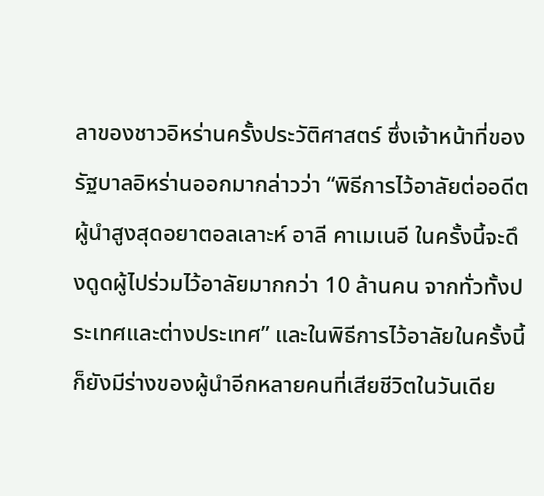ลาของชาวอิหร่านครั้งประวัติศาสตร์ ซึ่งเจ้าหน้าที่ของรัฐบาลอิหร่านออกมากล่าวว่า “พิธีการไว้อาลัยต่ออดีตผู้นำสูงสุดอยาตอลเลาะห์ อาลี คาเมเนอี ในครั้งนี้จะดึงดูดผู้ไปร่วมไว้อาลัยมากกว่า 10 ล้านคน จากทั่วทั้งประเทศและต่างประเทศ” และในพิธีการไว้อาลัยในครั้งนี้ก็ยังมีร่างของผู้นำอีกหลายคนที่เสียชีวิตในวันเดีย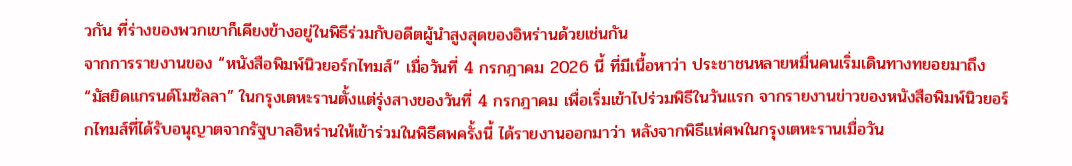วกัน ที่ร่างของพวกเขาก็เคียงข้างอยู่ในพิธีร่วมกับอดีตผู้นำสูงสุดของอิหร่านด้วยเช่นกัน
จากการรายงานของ “หนังสือพิมพ์นิวยอร์กไทมส์” เมื่อวันที่ 4 กรกฎาคม 2026 นี้ ที่มีเนื้อหาว่า ประชาชนหลายหมื่นคนเริ่มเดินทางทยอยมาถึง “มัสยิดแกรนด์โมซัลลา” ในกรุงเตหะรานตั้งแต่รุ่งสางของวันที่ 4 กรกฎาคม เพื่อเริ่มเข้าไปร่วมพิธีในวันแรก จากรายงานข่าวของหนังสือพิมพ์นิวยอร์กไทมส์ที่ได้รับอนุญาตจากรัฐบาลอิหร่านให้เข้าร่วมในพิธีศพครั้งนี้ ได้รายงานออกมาว่า หลังจากพิธีแห่ศพในกรุงเตหะรานเมื่อวัน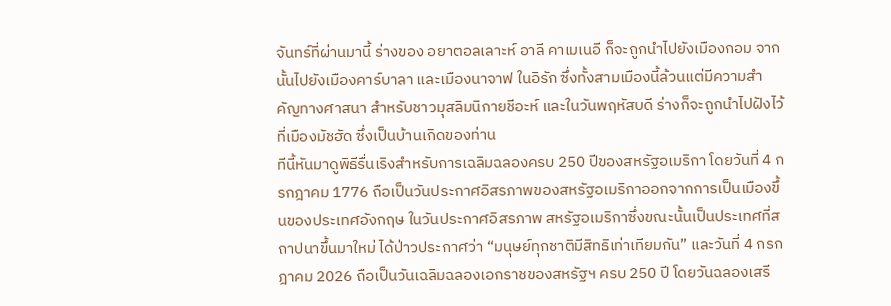จันทร์ที่ผ่านมานี้ ร่างของ อยาตอลเลาะห์ อาลี คาเมเนอี ก็จะถูกนำไปยังเมืองกอม จากนั้นไปยังเมืองคาร์บาลา และเมืองนาจาฟ ในอิรัก ซึ่งทั้งสามเมืองนี้ล้วนแต่มีความสำคัญทางศาสนา สำหรับชาวมุสลิมนิกายชีอะห์ และในวันพฤหัสบดี ร่างก็จะถูกนำไปฝังไว้ที่เมืองมัชฮัด ซึ่งเป็นบ้านเกิดของท่าน
ทีนี้หันมาดูพิธีรื่นเริงสำหรับการเฉลิมฉลองครบ 250 ปีของสหรัฐอเมริกา โดยวันที่ 4 กรกฎาคม 1776 ถือเป็นวันประกาศอิสรภาพของสหรัฐอเมริกาออกจากการเป็นเมืองขึ้นของประเทศอังกฤษ ในวันประกาศอิสรภาพ สหรัฐอเมริกาซึ่งขณะนั้นเป็นประเทศที่สถาปนาขึ้นมาใหม่ ได้ป่าวประกาศว่า “มนุษย์ทุกชาติมีสิทธิเท่าเทียมกัน” และวันที่ 4 กรกฎาคม 2026 ถือเป็นวันเฉลิมฉลองเอกราชของสหรัฐฯ ครบ 250 ปี โดยวันฉลองเสรี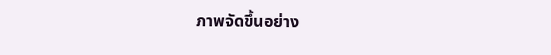ภาพจัดขึ้นอย่าง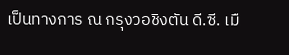เป็นทางการ ณ กรุงวอชิงตัน ดี.ซี. เมื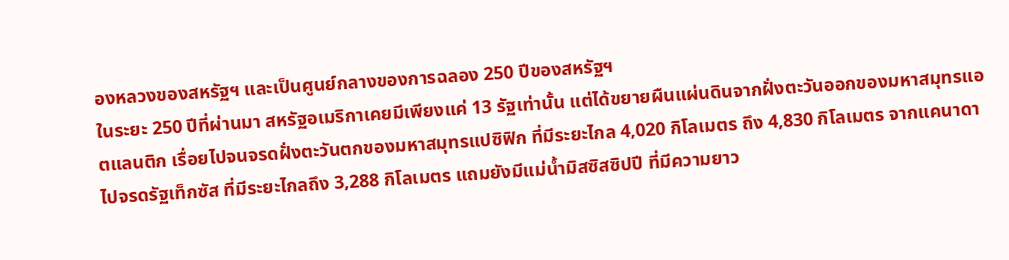องหลวงของสหรัฐฯ และเป็นศูนย์กลางของการฉลอง 250 ปีของสหรัฐฯ
ในระยะ 250 ปีที่ผ่านมา สหรัฐอเมริกาเคยมีเพียงแค่ 13 รัฐเท่านั้น แต่ได้ขยายผืนแผ่นดินจากฝั่งตะวันออกของมหาสมุทรแอตแลนติก เรื่อยไปจนจรดฝั่งตะวันตกของมหาสมุทรแปซิฟิก ที่มีระยะไกล 4,020 กิโลเมตร ถึง 4,830 กิโลเมตร จากแคนาดาไปจรดรัฐเท็กซัส ที่มีระยะไกลถึง 3,288 กิโลเมตร แถมยังมีแม่น้ำมิสซิสซิปปี ที่มีความยาว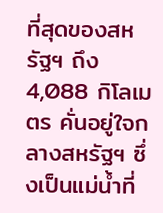ที่สุดของสหรัฐฯ ถึง 4,088 กิโลเมตร คั่นอยู่ใจกลางสหรัฐฯ ซึ่งเป็นแม่น้ำที่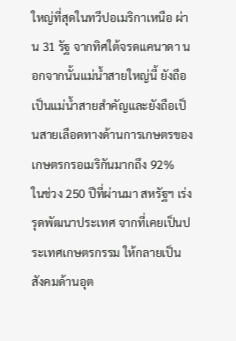ใหญ่ที่สุดในทวีปอเมริกาเหนือ ผ่าน 31 รัฐ จากทิศใต้จรดแคนาดา นอกจากนั้นแม่น้ำสายใหญ่นี้ ยังถือเป็นแม่น้ำสายสำคัญและยังถือเป็นสายเลือดทางด้านการเกษตรของเกษตรกรอเมริกันมากถึง 92%
ในช่วง 250 ปีที่ผ่านมา สหรัฐฯ เร่งรุดพัฒนาประเทศ จากที่เคยเป็นประเทศเกษตรกรรม ให้กลายเป็นสังคมด้านอุต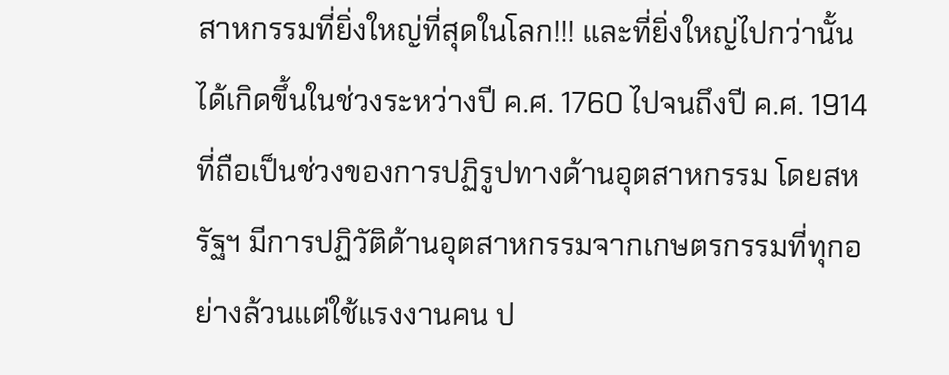สาหกรรมที่ยิ่งใหญ่ที่สุดในโลก!!! และที่ยิ่งใหญ่ไปกว่านั้น ได้เกิดขึ้นในช่วงระหว่างปี ค.ศ. 1760 ไปจนถึงปี ค.ศ. 1914 ที่ถือเป็นช่วงของการปฏิรูปทางด้านอุตสาหกรรม โดยสหรัฐฯ มีการปฏิวัติด้านอุตสาหกรรมจากเกษตรกรรมที่ทุกอย่างล้วนแต่ใช้แรงงานคน ป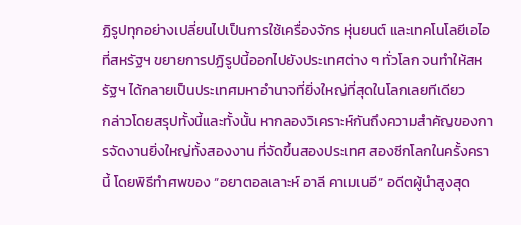ฏิรูปทุกอย่างเปลี่ยนไปเป็นการใช้เครื่องจักร หุ่นยนต์ และเทคโนโลยีเอไอ ที่สหรัฐฯ ขยายการปฏิรูปนี้ออกไปยังประเทศต่าง ๆ ทั่วโลก จนทำให้สหรัฐฯ ได้กลายเป็นประเทศมหาอำนาจที่ยิ่งใหญ่ที่สุดในโลกเลยทีเดียว
กล่าวโดยสรุปทั้งนี้และทั้งนั้น หากลองวิเคราะห์กันถึงความสำคัญของการจัดงานยิ่งใหญ่ทั้งสองงาน ที่จัดขึ้นสองประเทศ สองซีกโลกในครั้งครานี้ โดยพิธีทำศพของ “อยาตอลเลาะห์ อาลี คาเมเนอี” อดีตผู้นำสูงสุด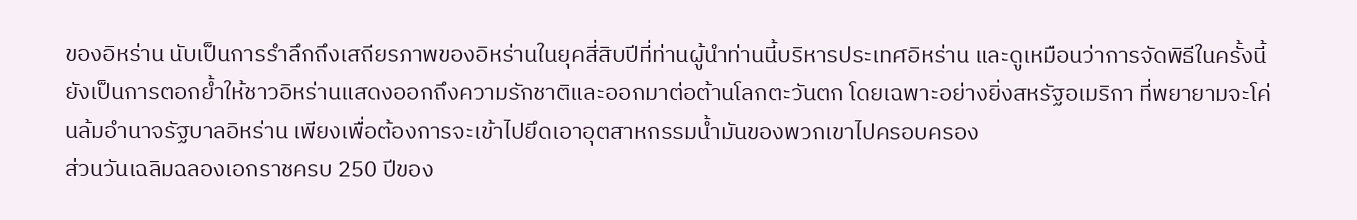ของอิหร่าน นับเป็นการรำลึกถึงเสถียรภาพของอิหร่านในยุคสี่สิบปีที่ท่านผู้นำท่านนี้บริหารประเทศอิหร่าน และดูเหมือนว่าการจัดพิธีในครั้งนี้ยังเป็นการตอกย้ำให้ชาวอิหร่านแสดงออกถึงความรักชาติและออกมาต่อต้านโลกตะวันตก โดยเฉพาะอย่างยิ่งสหรัฐอเมริกา ที่พยายามจะโค่นล้มอำนาจรัฐบาลอิหร่าน เพียงเพื่อต้องการจะเข้าไปยึดเอาอุตสาหกรรมน้ำมันของพวกเขาไปครอบครอง
ส่วนวันเฉลิมฉลองเอกราชครบ 250 ปีของ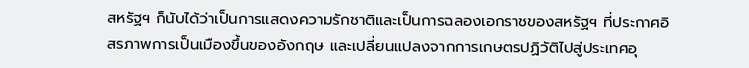สหรัฐฯ ก็นับได้ว่าเป็นการแสดงความรักชาติและเป็นการฉลองเอกราชของสหรัฐฯ ที่ประกาศอิสรภาพการเป็นเมืองขึ้นของอังกฤษ และเปลี่ยนแปลงจากการเกษตรปฏิวัติไปสู่ประเทศอุ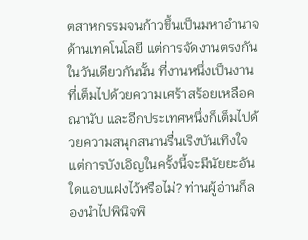ตสาหกรรมจนก้าวขึ้นเป็นมหาอำนาจด้านเทคโนโลยี แต่การจัดงานตรงกันในวันเดียวกันนั้น ที่งานหนึ่งเป็นงานที่เต็มไปด้วยความเศร้าสร้อยเหลือคณานับ และอีกประเทศหนึ่งก็เต็มไปด้วยความสนุกสนานรื่นเริงบันเทิงใจ แต่การบังเอิญในครั้งนี้จะมีนัยยะอันใดแอบแฝงไว้หรือไม่? ท่านผู้อ่านก็ลองนำไปพินิจพิ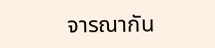จารณากัน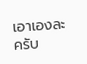เอาเองละครับ